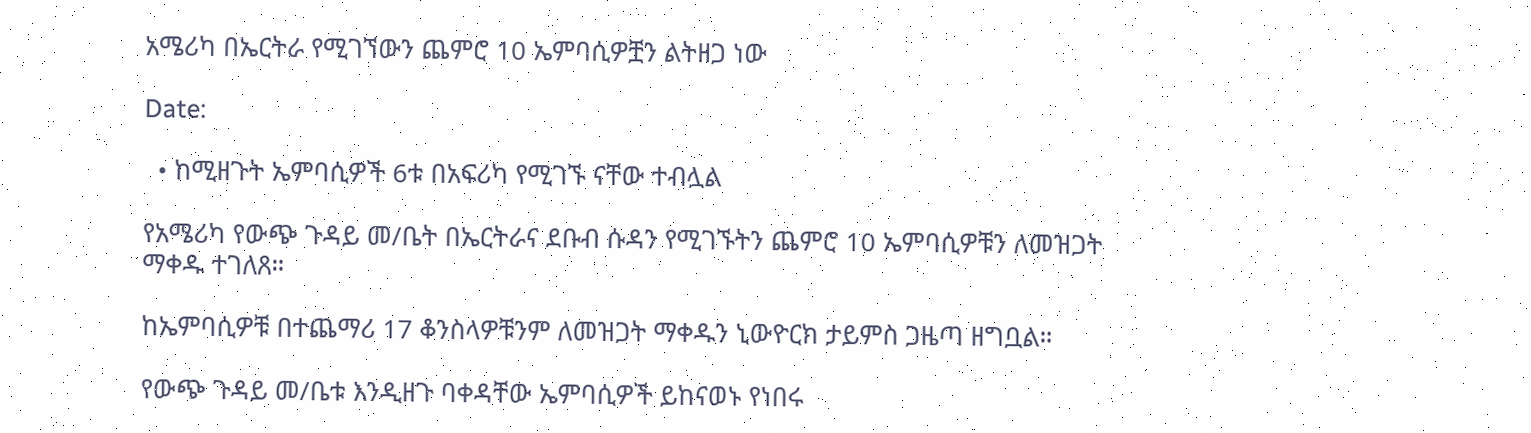አሜሪካ በኤርትራ የሚገኘውን ጨምሮ 10 ኤምባሲዎቿን ልትዘጋ ነው

Date:

  • ከሚዘጉት ኤምባሲዎች 6ቱ በአፍሪካ የሚገኙ ናቸው ተብሏል

የአሜሪካ የውጭ ጉዳይ መ/ቤት በኤርትራና ደቡብ ሱዳን የሚገኙትን ጨምሮ 10 ኤምባሲዎቹን ለመዝጋት ማቀዱ ተገለጸ።

ከኤምባሲዎቹ በተጨማሪ 17 ቆንስላዎቹንም ለመዝጋት ማቀዱን ኒውዮርክ ታይምስ ጋዜጣ ዘግቧል።

የውጭ ጉዳይ መ/ቤቱ እንዲዘጉ ባቀዳቸው ኤምባሲዎች ይከናወኑ የነበሩ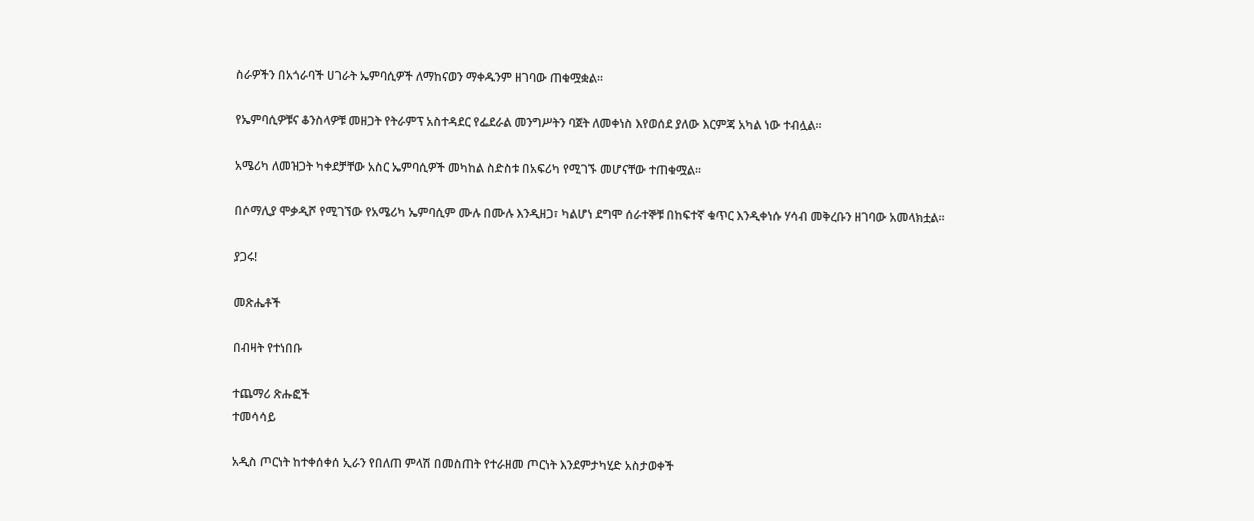ስራዎችን በአጎራባች ሀገራት ኤምባሲዎች ለማከናወን ማቀዱንም ዘገባው ጠቁሟቋል።

የኤምባሲዎቹና ቆንስላዎቹ መዘጋት የትራምፕ አስተዳደር የፌደራል መንግሥትን ባጀት ለመቀነስ እየወሰደ ያለው እርምጃ አካል ነው ተብሏል።

አሜሪካ ለመዝጋት ካቀደቻቸው አስር ኤምባሲዎች መካከል ስድስቱ በአፍሪካ የሚገኙ መሆናቸው ተጠቁሟል፡፡

በሶማሊያ ሞቃዲሾ የሚገኘው የአሜሪካ ኤምባሲም ሙሉ በሙሉ እንዲዘጋ፣ ካልሆነ ደግሞ ሰራተኞቹ በከፍተኛ ቁጥር እንዲቀነሱ ሃሳብ መቅረቡን ዘገባው አመላክቷል።

ያጋሩ!

መጽሔቶች

በብዛት የተነበቡ

ተጨማሪ ጽሑፎች
ተመሳሳይ

አዲስ ጦርነት ከተቀሰቀሰ ኢራን የበለጠ ምላሽ በመስጠት የተራዘመ ጦርነት እንደምታካሂድ አስታወቀች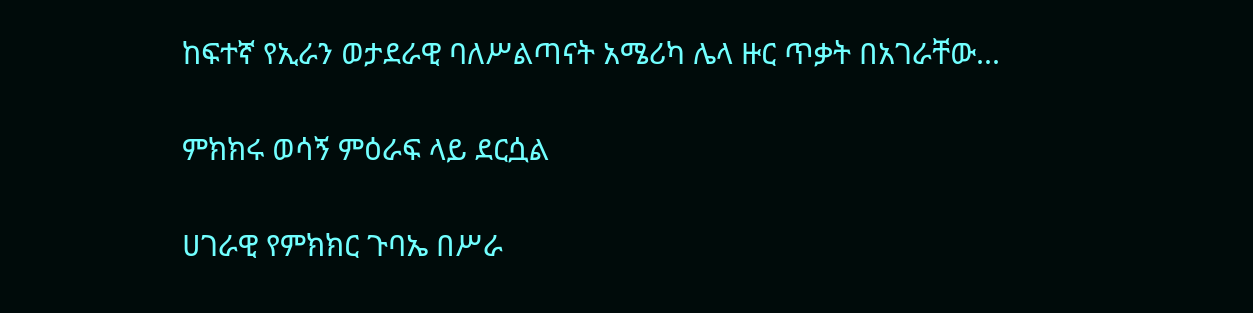ከፍተኛ የኢራን ወታደራዊ ባለሥልጣናት አሜሪካ ሌላ ዙር ጥቃት በአገራቸው...

ምክክሩ ወሳኝ ምዕራፍ ላይ ደርሷል

ሀገራዊ የምክክር ጉባኤ በሥራ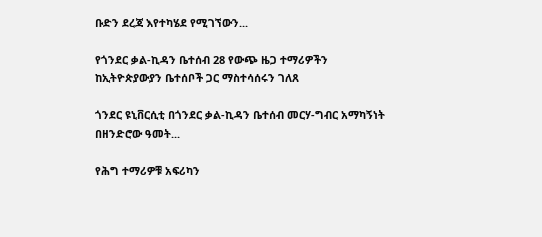ቡድን ደረጃ እየተካሄደ የሚገኘውን...

የጎንደር ቃል-ኪዳን ቤተሰብ 28 የውጭ ዜጋ ተማሪዎችን ከኢትዮጵያውያን ቤተሰቦች ጋር ማስተሳሰሩን ገለጸ

ጎንደር ዩኒቨርሲቲ በጎንደር ቃል-ኪዳን ቤተሰብ መርሃ-ግብር አማካኝነት በዘንድሮው ዓመት...

የሕግ ተማሪዎቹ አፍሪካን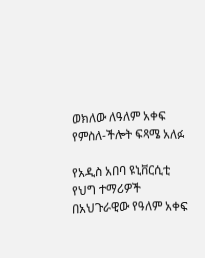ወክለው ለዓለም አቀፍ የምስለ-ችሎት ፍጻሜ አለፉ

የአዲስ አበባ ዩኒቨርሲቲ የህግ ተማሪዎች በአህጉራዊው የዓለም አቀፍ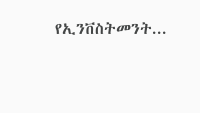የኢንቨስትመንት...